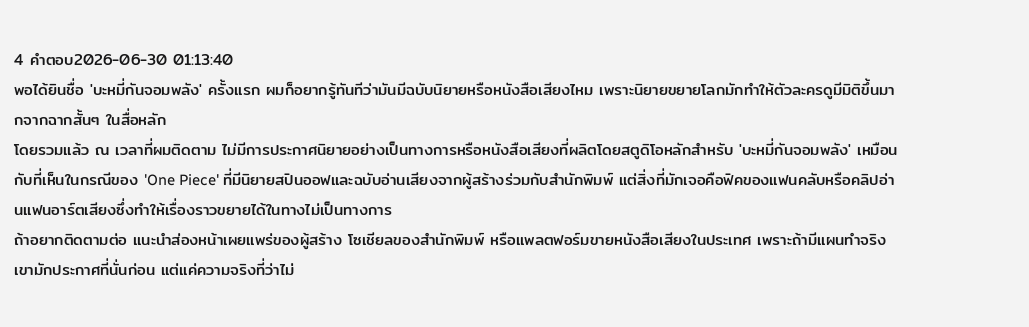4 คำตอบ2026-06-30 01:13:40
พอได้ยินชื่อ 'บะหมี่กันจอมพลัง' ครั้งแรก ผมก็อยากรู้ทันทีว่ามันมีฉบับนิยายหรือหนังสือเสียงไหม เพราะนิยายขยายโลกมักทำให้ตัวละครดูมีมิติขึ้นมากจากฉากสั้นๆ ในสื่อหลัก
โดยรวมแล้ว ณ เวลาที่ผมติดตาม ไม่มีการประกาศนิยายอย่างเป็นทางการหรือหนังสือเสียงที่ผลิตโดยสตูดิโอหลักสำหรับ 'บะหมี่กันจอมพลัง' เหมือนกับที่เห็นในกรณีของ 'One Piece' ที่มีนิยายสปินออฟและฉบับอ่านเสียงจากผู้สร้างร่วมกับสำนักพิมพ์ แต่สิ่งที่มักเจอคือฟิคของแฟนคลับหรือคลิปอ่านแฟนอาร์ตเสียงซึ่งทำให้เรื่องราวขยายได้ในทางไม่เป็นทางการ
ถ้าอยากติดตามต่อ แนะนำส่องหน้าเผยแพร่ของผู้สร้าง โซเชียลของสำนักพิมพ์ หรือแพลตฟอร์มขายหนังสือเสียงในประเทศ เพราะถ้ามีแผนทำจริง เขามักประกาศที่นั่นก่อน แต่แค่ความจริงที่ว่าไม่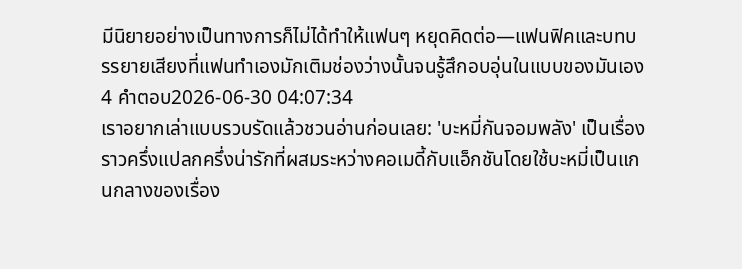มีนิยายอย่างเป็นทางการก็ไม่ได้ทำให้แฟนๆ หยุดคิดต่อ—แฟนฟิคและบทบรรยายเสียงที่แฟนทำเองมักเติมช่องว่างนั้นจนรู้สึกอบอุ่นในแบบของมันเอง
4 คำตอบ2026-06-30 04:07:34
เราอยากเล่าแบบรวบรัดแล้วชวนอ่านก่อนเลย: 'บะหมี่กันจอมพลัง' เป็นเรื่องราวครึ่งแปลกครึ่งน่ารักที่ผสมระหว่างคอเมดี้กับแอ็กชันโดยใช้บะหมี่เป็นแกนกลางของเรื่อง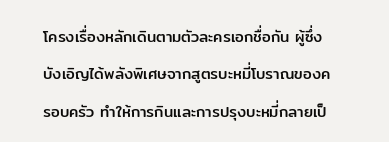โครงเรื่องหลักเดินตามตัวละครเอกชื่อกัน ผู้ซึ่งบังเอิญได้พลังพิเศษจากสูตรบะหมี่โบราณของครอบครัว ทำให้การกินและการปรุงบะหมี่กลายเป็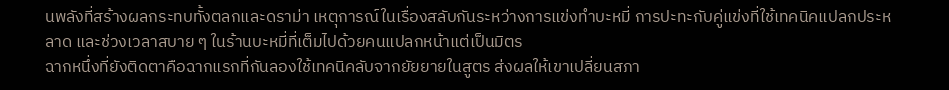นพลังที่สร้างผลกระทบทั้งตลกและดราม่า เหตุการณ์ในเรื่องสลับกันระหว่างการแข่งทำบะหมี่ การปะทะกับคู่แข่งที่ใช้เทคนิคแปลกประหลาด และช่วงเวลาสบาย ๆ ในร้านบะหมี่ที่เต็มไปด้วยคนแปลกหน้าแต่เป็นมิตร
ฉากหนึ่งที่ยังติดตาคือฉากแรกที่กันลองใช้เทคนิคลับจากยัยยายในสูตร ส่งผลให้เขาเปลี่ยนสภา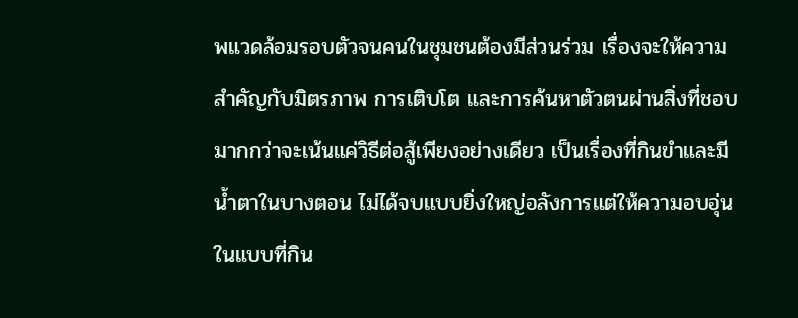พแวดล้อมรอบตัวจนคนในชุมชนต้องมีส่วนร่วม เรื่องจะให้ความสำคัญกับมิตรภาพ การเติบโต และการค้นหาตัวตนผ่านสิ่งที่ชอบ มากกว่าจะเน้นแค่วิธีต่อสู้เพียงอย่างเดียว เป็นเรื่องที่กินขำและมีน้ำตาในบางตอน ไม่ได้จบแบบยิ่งใหญ่อลังการแต่ให้ความอบอุ่นในแบบที่กิน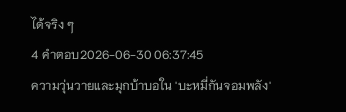ได้จริง ๆ
4 คำตอบ2026-06-30 06:37:45
ความวุ่นวายและมุกบ้าบอใน 'บะหมี่กันจอมพลัง'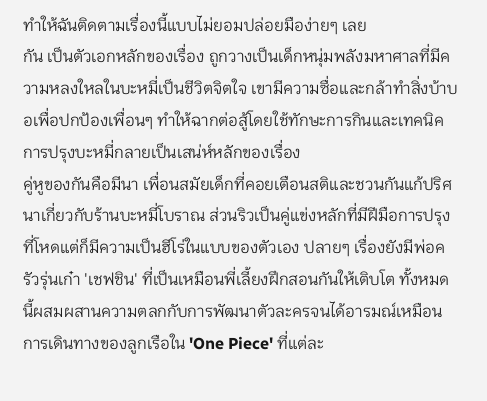ทำให้ฉันติดตามเรื่องนี้แบบไม่ยอมปล่อยมือง่ายๆ เลย
กัน เป็นตัวเอกหลักของเรื่อง ถูกวางเป็นเด็กหนุ่มพลังมหาศาลที่มีความหลงใหลในบะหมี่เป็นชีวิตจิตใจ เขามีความซื่อและกล้าทำสิ่งบ้าบอเพื่อปกป้องเพื่อนๆ ทำให้ฉากต่อสู้โดยใช้ทักษะการกินและเทคนิคการปรุงบะหมี่กลายเป็นเสน่ห์หลักของเรื่อง
คู่หูของกันคือมีนา เพื่อนสมัยเด็กที่คอยเตือนสติและชวนกันแก้ปริศนาเกี่ยวกับร้านบะหมี่โบราณ ส่วนริวเป็นคู่แข่งหลักที่มีฝีมือการปรุงที่โหดแต่ก็มีความเป็นฮีโร่ในแบบของตัวเอง ปลายๆ เรื่องยังมีพ่อครัวรุ่นเก๋า 'เชฟชิน' ที่เป็นเหมือนพี่เลี้ยงฝึกสอนกันให้เติบโต ทั้งหมดนี้ผสมผสานความตลกกับการพัฒนาตัวละครจนได้อารมณ์เหมือนการเดินทางของลูกเรือใน 'One Piece' ที่แต่ละ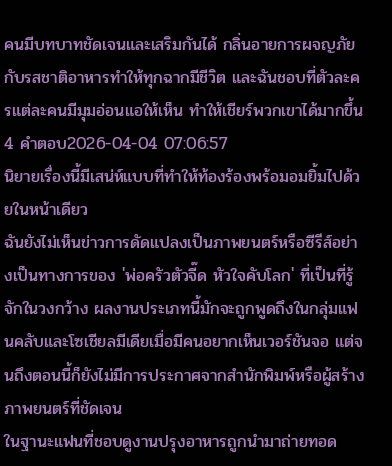คนมีบทบาทชัดเจนและเสริมกันได้ กลิ่นอายการผจญภัยกับรสชาติอาหารทำให้ทุกฉากมีชีวิต และฉันชอบที่ตัวละครแต่ละคนมีมุมอ่อนแอให้เห็น ทำให้เชียร์พวกเขาได้มากขึ้น
4 คำตอบ2026-04-04 07:06:57
นิยายเรื่องนี้มีเสน่ห์แบบที่ทำให้ท้องร้องพร้อมอมยิ้มไปด้วยในหน้าเดียว
ฉันยังไม่เห็นข่าวการดัดแปลงเป็นภาพยนตร์หรือซีรีส์อย่างเป็นทางการของ 'พ่อครัวตัวจี๊ด หัวใจคับโลก' ที่เป็นที่รู้จักในวงกว้าง ผลงานประเภทนี้มักจะถูกพูดถึงในกลุ่มแฟนคลับและโซเชียลมีเดียเมื่อมีคนอยากเห็นเวอร์ชันจอ แต่จนถึงตอนนี้ก็ยังไม่มีการประกาศจากสำนักพิมพ์หรือผู้สร้างภาพยนตร์ที่ชัดเจน
ในฐานะแฟนที่ชอบดูงานปรุงอาหารถูกนำมาถ่ายทอด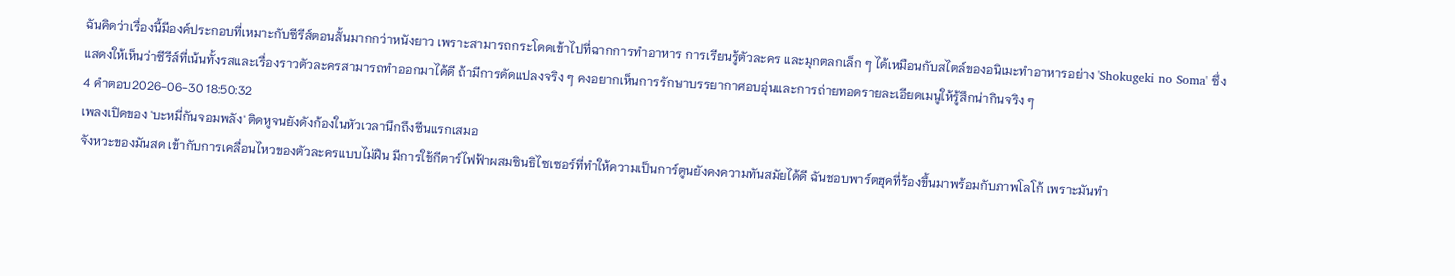ฉันคิดว่าเรื่องนี้มีองค์ประกอบที่เหมาะกับซีรีส์ตอนสั้นมากกว่าหนังยาว เพราะสามารถกระโดดเข้าไปที่ฉากการทำอาหาร การเรียนรู้ตัวละคร และมุกตลกเล็ก ๆ ได้เหมือนกับสไตล์ของอนิเมะทำอาหารอย่าง 'Shokugeki no Soma' ซึ่งแสดงให้เห็นว่าซีรีส์ที่เน้นทั้งรสและเรื่องราวตัวละครสามารถทำออกมาได้ดี ถ้ามีการดัดแปลงจริง ๆ คงอยากเห็นการรักษาบรรยากาศอบอุ่นและการถ่ายทอดรายละเอียดเมนูให้รู้สึกน่ากินจริง ๆ
4 คำตอบ2026-06-30 18:50:32
เพลงเปิดของ 'บะหมี่กันจอมพลัง' ติดหูจนยังดังก้องในหัวเวลานึกถึงซีนแรกเสมอ
จังหวะของมันสด เข้ากับการเคลื่อนไหวของตัวละครแบบไม่ฝืน มีการใช้กีตาร์ไฟฟ้าผสมซินธิไซเซอร์ที่ทำให้ความเป็นการ์ตูนยังคงความทันสมัยได้ดี ฉันชอบพาร์ตฮุคที่ร้องขึ้นมาพร้อมกับภาพโลโก้ เพราะมันทำ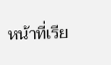หน้าที่เรีย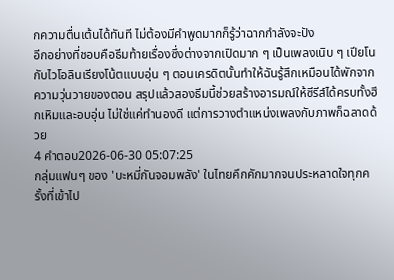กความตื่นเต้นได้ทันที ไม่ต้องมีคำพูดมากก็รู้ว่าฉากกำลังจะปัง
อีกอย่างที่ชอบคือธีมท้ายเรื่องซึ่งต่างจากเปิดมาก ๆ เป็นเพลงเนิบ ๆ เปียโนกับไวโอลินเรียงโน้ตแบบอุ่น ๆ ตอนเครดิตนั้นทำให้ฉันรู้สึกเหมือนได้พักจากความวุ่นวายของตอน สรุปแล้วสองธีมนี้ช่วยสร้างอารมณ์ให้ซีรีส์ได้ครบทั้งฮึกเหิมและอบอุ่น ไม่ใช่แค่ทำนองดี แต่การวางตำแหน่งเพลงกับภาพก็ฉลาดด้วย
4 คำตอบ2026-06-30 05:07:25
กลุ่มแฟนๆ ของ 'บะหมี่กันจอมพลัง' ในไทยคึกคักมากจนประหลาดใจทุกครั้งที่เข้าไป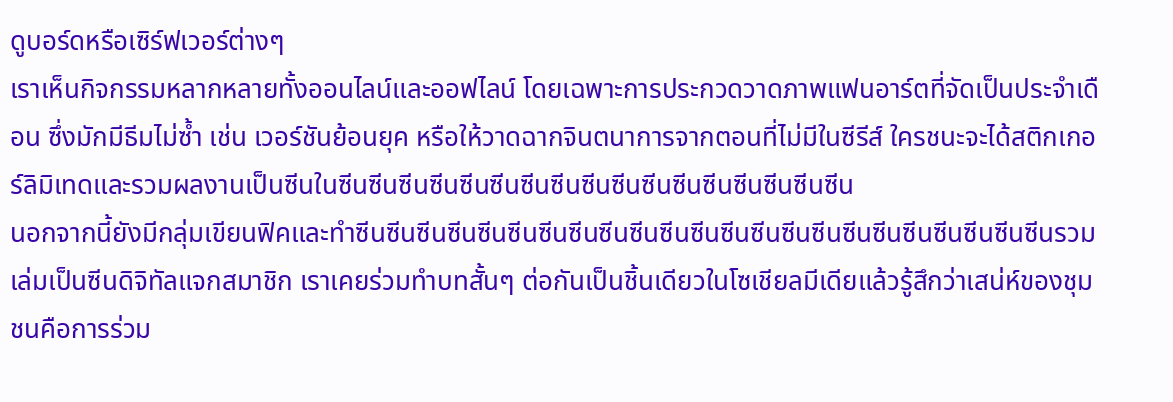ดูบอร์ดหรือเซิร์ฟเวอร์ต่างๆ
เราเห็นกิจกรรมหลากหลายทั้งออนไลน์และออฟไลน์ โดยเฉพาะการประกวดวาดภาพแฟนอาร์ตที่จัดเป็นประจำเดือน ซึ่งมักมีธีมไม่ซ้ำ เช่น เวอร์ชันย้อนยุค หรือให้วาดฉากจินตนาการจากตอนที่ไม่มีในซีรีส์ ใครชนะจะได้สติกเกอร์ลิมิเทดและรวมผลงานเป็นซีนในซีนซีนซีนซีนซีนซีนซีนซีนซีนซีนซีนซีนซีนซีนซีนซีนซีน
นอกจากนี้ยังมีกลุ่มเขียนฟิคและทำซีนซีนซีนซีนซีนซีนซีนซีนซีนซีนซีนซีนซีนซีนซีนซีนซีนซีนซีนซีนซีนซีนซีนรวมเล่มเป็นซีนดิจิทัลแจกสมาชิก เราเคยร่วมทำบทสั้นๆ ต่อกันเป็นชิ้นเดียวในโซเชียลมีเดียแล้วรู้สึกว่าเสน่ห์ของชุมชนคือการร่วม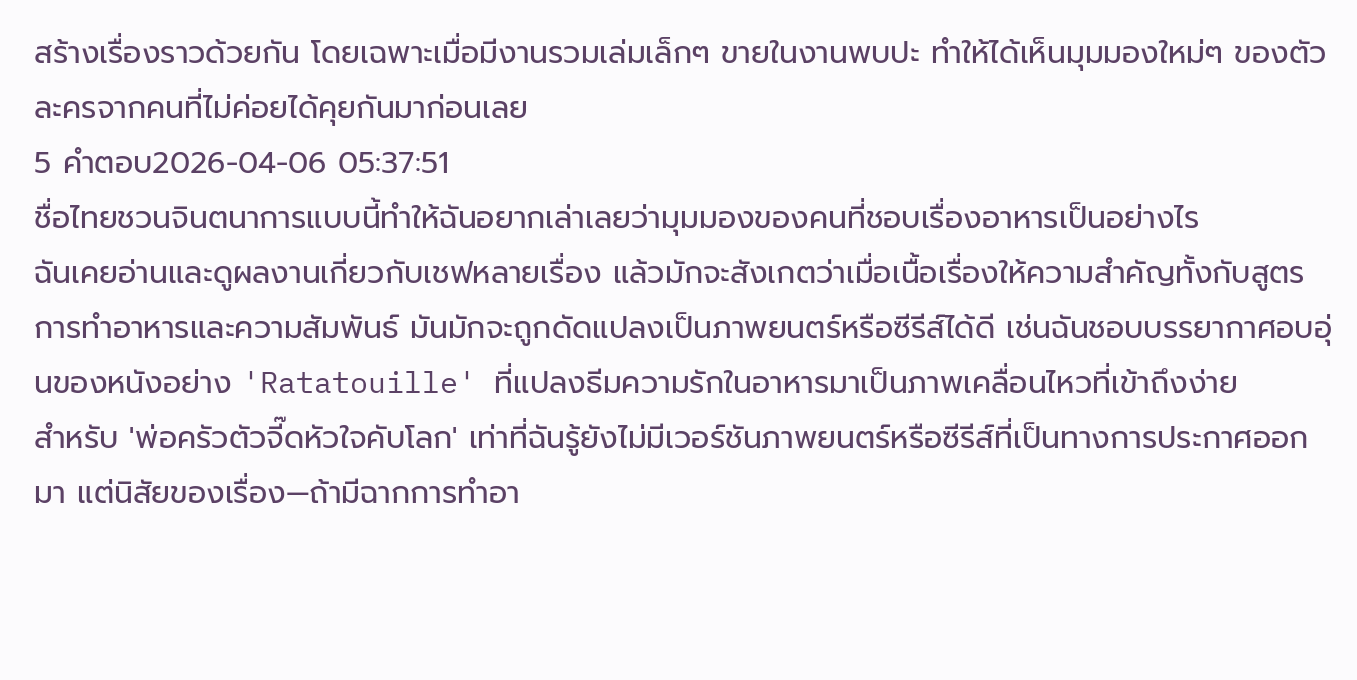สร้างเรื่องราวด้วยกัน โดยเฉพาะเมื่อมีงานรวมเล่มเล็กๆ ขายในงานพบปะ ทำให้ได้เห็นมุมมองใหม่ๆ ของตัวละครจากคนที่ไม่ค่อยได้คุยกันมาก่อนเลย
5 คำตอบ2026-04-06 05:37:51
ชื่อไทยชวนจินตนาการแบบนี้ทำให้ฉันอยากเล่าเลยว่ามุมมองของคนที่ชอบเรื่องอาหารเป็นอย่างไร
ฉันเคยอ่านและดูผลงานเกี่ยวกับเชฟหลายเรื่อง แล้วมักจะสังเกตว่าเมื่อเนื้อเรื่องให้ความสำคัญทั้งกับสูตรการทำอาหารและความสัมพันธ์ มันมักจะถูกดัดแปลงเป็นภาพยนตร์หรือซีรีส์ได้ดี เช่นฉันชอบบรรยากาศอบอุ่นของหนังอย่าง 'Ratatouille' ที่แปลงธีมความรักในอาหารมาเป็นภาพเคลื่อนไหวที่เข้าถึงง่าย
สำหรับ 'พ่อครัวตัวจี๊ดหัวใจคับโลก' เท่าที่ฉันรู้ยังไม่มีเวอร์ชันภาพยนตร์หรือซีรีส์ที่เป็นทางการประกาศออกมา แต่นิสัยของเรื่อง—ถ้ามีฉากการทำอา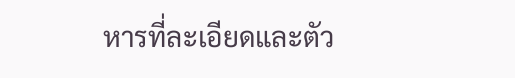หารที่ละเอียดและตัว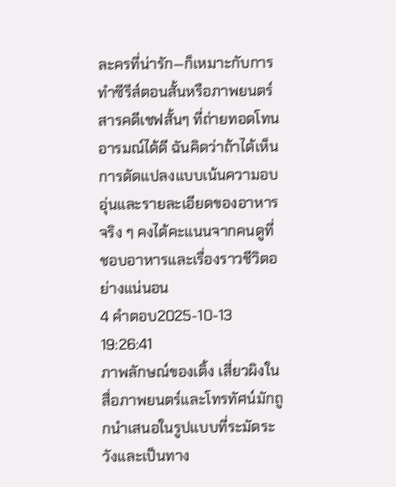ละครที่น่ารัก—ก็เหมาะกับการทำซีรีส์ตอนสั้นหรือภาพยนตร์สารคดีเชฟสั้นๆ ที่ถ่ายทอดโทนอารมณ์ได้ดี ฉันคิดว่าถ้าได้เห็นการดัดแปลงแบบเน้นความอบอุ่นและรายละเอียดของอาหารจริง ๆ คงได้คะแนนจากคนดูที่ชอบอาหารและเรื่องราวชีวิตอย่างแน่นอน
4 คำตอบ2025-10-13 19:26:41
ภาพลักษณ์ของเติ้ง เสี่ยวผิงในสื่อภาพยนตร์และโทรทัศน์มักถูกนำเสนอในรูปแบบที่ระมัดระวังและเป็นทาง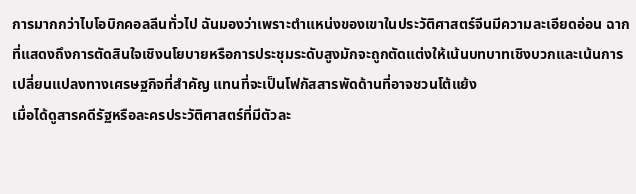การมากกว่าไบโอบิกคอลลีนทั่วไป ฉันมองว่าเพราะตำแหน่งของเขาในประวัติศาสตร์จีนมีความละเอียดอ่อน ฉากที่แสดงถึงการตัดสินใจเชิงนโยบายหรือการประชุมระดับสูงมักจะถูกตัดแต่งให้เน้นบทบาทเชิงบวกและเน้นการเปลี่ยนแปลงทางเศรษฐกิจที่สำคัญ แทนที่จะเป็นโฟกัสสารพัดด้านที่อาจชวนโต้แย้ง
เมื่อได้ดูสารคดีรัฐหรือละครประวัติศาสตร์ที่มีตัวละ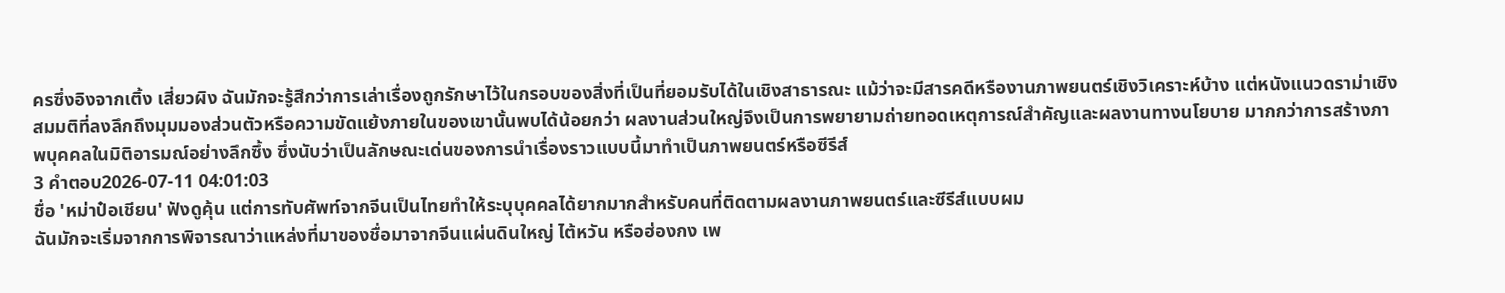ครซึ่งอิงจากเติ้ง เสี่ยวผิง ฉันมักจะรู้สึกว่าการเล่าเรื่องถูกรักษาไว้ในกรอบของสิ่งที่เป็นที่ยอมรับได้ในเชิงสาธารณะ แม้ว่าจะมีสารคดีหรืองานภาพยนตร์เชิงวิเคราะห์บ้าง แต่หนังแนวดราม่าเชิงสมมติที่ลงลึกถึงมุมมองส่วนตัวหรือความขัดแย้งภายในของเขานั้นพบได้น้อยกว่า ผลงานส่วนใหญ่จึงเป็นการพยายามถ่ายทอดเหตุการณ์สำคัญและผลงานทางนโยบาย มากกว่าการสร้างภาพบุคคลในมิติอารมณ์อย่างลึกซึ้ง ซึ่งนับว่าเป็นลักษณะเด่นของการนำเรื่องราวแบบนี้มาทำเป็นภาพยนตร์หรือซีรีส์
3 คำตอบ2026-07-11 04:01:03
ชื่อ 'หม่าป๋อเชียน' ฟังดูคุ้น แต่การทับศัพท์จากจีนเป็นไทยทำให้ระบุบุคคลได้ยากมากสำหรับคนที่ติดตามผลงานภาพยนตร์และซีรีส์แบบผม
ฉันมักจะเริ่มจากการพิจารณาว่าแหล่งที่มาของชื่อมาจากจีนแผ่นดินใหญ่ ไต้หวัน หรือฮ่องกง เพ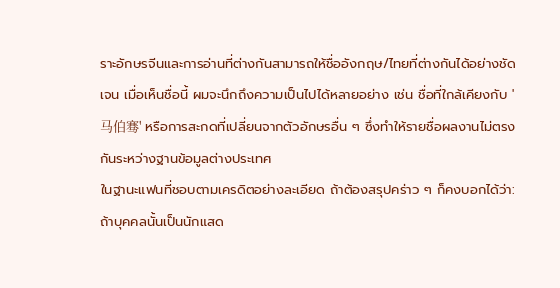ราะอักษรจีนและการอ่านที่ต่างกันสามารถให้ชื่ออังกฤษ/ไทยที่ต่างกันได้อย่างชัดเจน เมื่อเห็นชื่อนี้ ผมจะนึกถึงความเป็นไปได้หลายอย่าง เช่น ชื่อที่ใกล้เคียงกับ '马伯骞' หรือการสะกดที่เปลี่ยนจากตัวอักษรอื่น ๆ ซึ่งทำให้รายชื่อผลงานไม่ตรงกันระหว่างฐานข้อมูลต่างประเทศ
ในฐานะแฟนที่ชอบตามเครดิตอย่างละเอียด ถ้าต้องสรุปคร่าว ๆ ก็คงบอกได้ว่า: ถ้าบุคคลนั้นเป็นนักแสด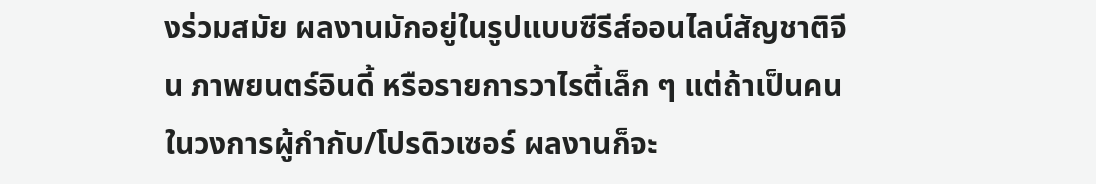งร่วมสมัย ผลงานมักอยู่ในรูปแบบซีรีส์ออนไลน์สัญชาติจีน ภาพยนตร์อินดี้ หรือรายการวาไรตี้เล็ก ๆ แต่ถ้าเป็นคนในวงการผู้กำกับ/โปรดิวเซอร์ ผลงานก็จะ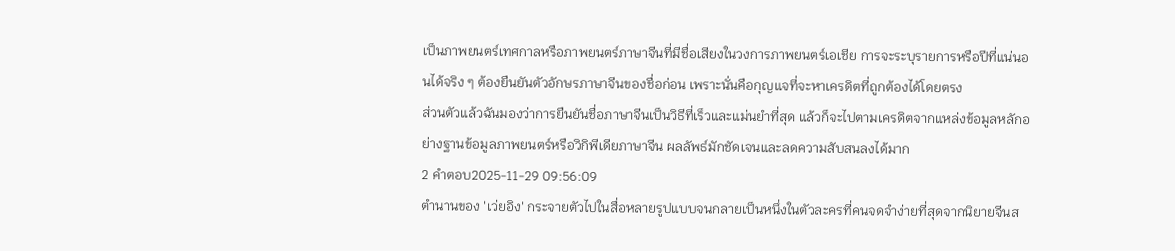เป็นภาพยนตร์เทศกาลหรือภาพยนตร์ภาษาจีนที่มีชื่อเสียงในวงการภาพยนตร์เอเชีย การจะระบุรายการหรือปีที่แน่นอนได้จริง ๆ ต้องยืนยันตัวอักษรภาษาจีนของชื่อก่อน เพราะนั่นคือกุญแจที่จะหาเครดิตที่ถูกต้องได้โดยตรง
ส่วนตัวแล้วฉันมองว่าการยืนยันชื่อภาษาจีนเป็นวิธีที่เร็วและแม่นยำที่สุด แล้วก็จะไปตามเครดิตจากแหล่งข้อมูลหลักอย่างฐานข้อมูลภาพยนตร์หรือวิกิพีเดียภาษาจีน ผลลัพธ์มักชัดเจนและลดความสับสนลงได้มาก
2 คำตอบ2025-11-29 09:56:09
ตำนานของ 'เว่ยอิง' กระจายตัวไปในสื่อหลายรูปแบบจนกลายเป็นหนึ่งในตัวละครที่คนจดจำง่ายที่สุดจากนิยายจีนส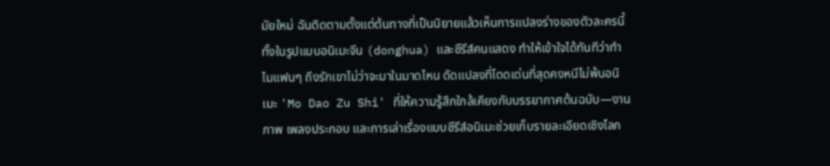มัยใหม่ ฉันติดตามตั้งแต่ต้นทางที่เป็นนิยายแล้วเห็นการแปลงร่างของตัวละครนี้ทั้งในรูปแบบอนิเมะจีน (donghua) และซีรีส์คนแสดง ทำให้เข้าใจได้ทันทีว่าทำไมแฟนๆ ถึงรักเขาไม่ว่าจะมาในมาดไหน ดัดแปลงที่โดดเด่นที่สุดคงหนีไม่พ้นอนิเมะ 'Mo Dao Zu Shi' ที่ให้ความรู้สึกใกล้เคียงกับบรรยากาศต้นฉบับ—งานภาพ เพลงประกอบ และการเล่าเรื่องแบบซีรีส์อนิเมะช่วยเก็บรายละเอียดเชิงโลก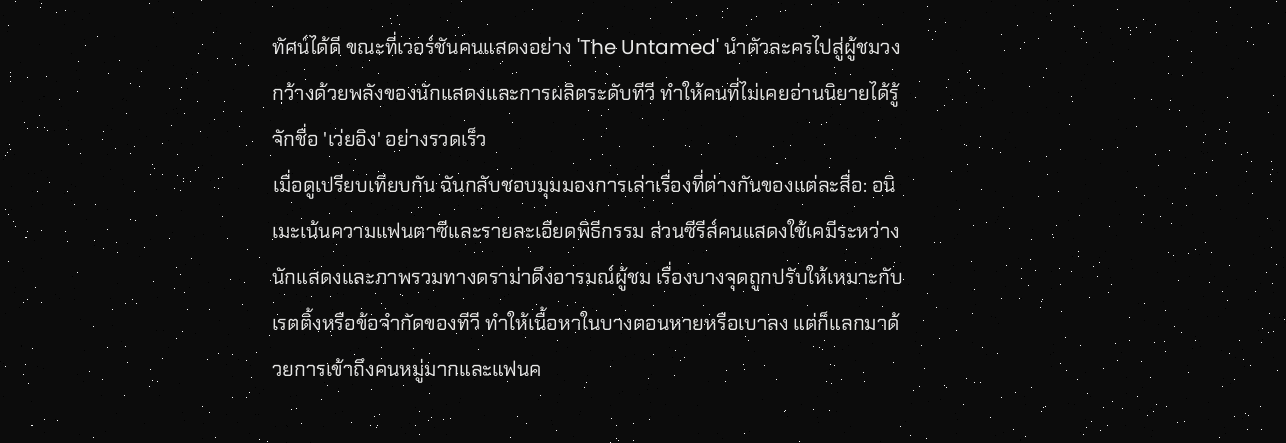ทัศน์ได้ดี ขณะที่เวอร์ชันคนแสดงอย่าง 'The Untamed' นำตัวละครไปสู่ผู้ชมวงกว้างด้วยพลังของนักแสดงและการผลิตระดับทีวี ทำให้คนที่ไม่เคยอ่านนิยายได้รู้จักชื่อ 'เว่ยอิง' อย่างรวดเร็ว
เมื่อดูเปรียบเทียบกัน ฉันกลับชอบมุมมองการเล่าเรื่องที่ต่างกันของแต่ละสื่อ: อนิเมะเน้นความแฟนตาซีและรายละเอียดพิธีกรรม ส่วนซีรีส์คนแสดงใช้เคมีระหว่างนักแสดงและภาพรวมทางดราม่าดึงอารมณ์ผู้ชม เรื่องบางจุดถูกปรับให้เหมาะกับเรตติ้งหรือข้อจำกัดของทีวี ทำให้เนื้อหาในบางตอนหายหรือเบาลง แต่ก็แลกมาด้วยการเข้าถึงคนหมู่มากและแฟนค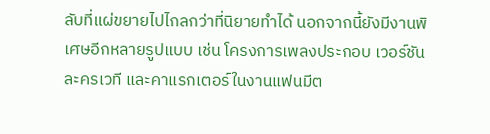ลับที่แผ่ขยายไปไกลกว่าที่นิยายทำได้ นอกจากนี้ยังมีงานพิเศษอีกหลายรูปแบบ เช่น โครงการเพลงประกอบ เวอร์ชันละครเวที และคาแรกเตอร์ในงานแฟนมีต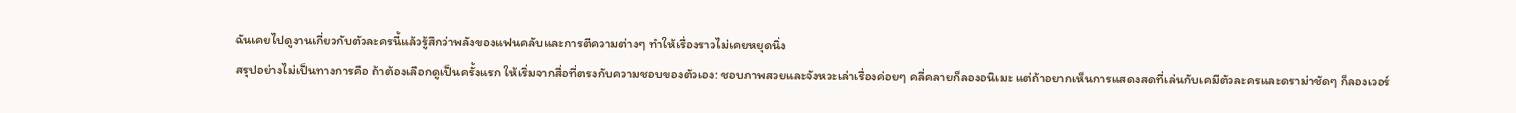ฉันเคยไปดูงานเกี่ยวกับตัวละครนี้แล้วรู้สึกว่าพลังของแฟนคลับและการตีความต่างๆ ทำให้เรื่องราวไม่เคยหยุดนิ่ง
สรุปอย่างไม่เป็นทางการคือ ถ้าต้องเลือกดูเป็นครั้งแรก ให้เริ่มจากสื่อที่ตรงกับความชอบของตัวเอง: ชอบภาพสวยและจังหวะเล่าเรื่องค่อยๆ คลี่คลายก็ลองอนิเมะ แต่ถ้าอยากเห็นการแสดงสดที่เล่นกับเคมีตัวละครและดราม่าชัดๆ ก็ลองเวอร์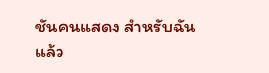ชันคนแสดง สำหรับฉันแล้ว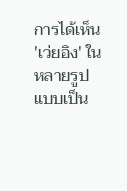การได้เห็น 'เว่ยอิง' ในหลายรูปแบบเป็น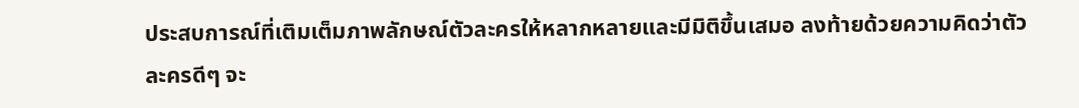ประสบการณ์ที่เติมเต็มภาพลักษณ์ตัวละครให้หลากหลายและมีมิติขึ้นเสมอ ลงท้ายด้วยความคิดว่าตัวละครดีๆ จะ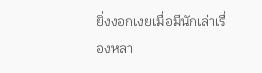ยิ่งงอกเงยเมื่อมีนักเล่าเรื่องหลา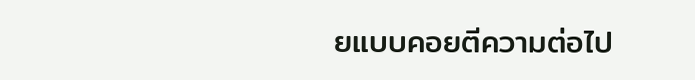ยแบบคอยตีความต่อไป